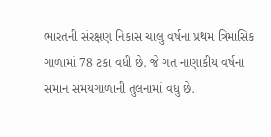ભારતની સંરક્ષણ નિકાસ ચાલુ વર્ષના પ્રથમ ત્રિમાસિક ગાળામાં 78 ટકા વધી છે. જે ગત નાણાકીય વર્ષના સમાન સમયગાળાની તુલનામાં વધુ છે.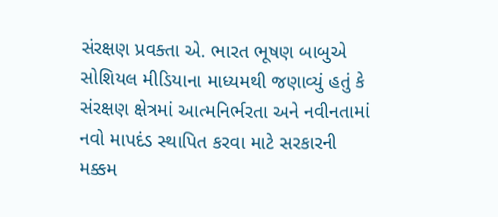સંરક્ષણ પ્રવક્તા એ. ભારત ભૂષણ બાબુએ સોશિયલ મીડિયાના માધ્યમથી જણાવ્યું હતું કે સંરક્ષણ ક્ષેત્રમાં આત્મનિર્ભરતા અને નવીનતામાં નવો માપદંડ સ્થાપિત કરવા માટે સરકારની મક્કમ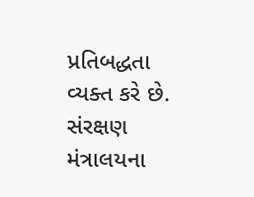પ્રતિબદ્ધતા વ્યક્ત કરે છે.
સંરક્ષણ મંત્રાલયના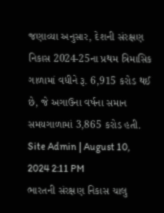જણાવ્યા અનુસાર, દેશની સંરક્ષણ નિકાસ 2024-25ના પ્રથમ ત્રિમાસિક ગાળામાં વધીને રૂ. 6,915 કરોડ થઈ છે, જે અગાઉના વર્ષના સમાન સમયગાળામાં 3,865 કરોડ હતી.
Site Admin | August 10, 2024 2:11 PM
ભારતની સંરક્ષણ નિકાસ ચાલુ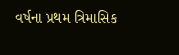વર્ષના પ્રથમ ત્રિમાસિક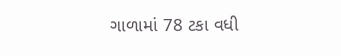ગાળામાં 78 ટકા વધી